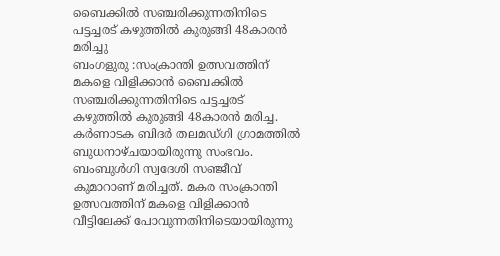ബൈക്കിൽ സഞ്ചരിക്കുന്നതിനിടെ പട്ടച്ചരട് കഴുത്തിൽ കുരുങ്ങി 48കാരൻ മരിച്ചു
ബംഗളുരു :സംക്രാന്തി ഉത്സവത്തിന് മകളെ വിളിക്കാൻ ബൈക്കിൽ സഞ്ചരിക്കുന്നതിനിടെ പട്ടച്ചരട് കഴുത്തിൽ കുരുങ്ങി 48കാരൻ മരിച്ച.
കർണാടക ബിദർ തലമഡ്ഗി ഗ്രാമത്തിൽ ബുധനാഴ്ചയായിരുന്നു സംഭവം. ബംബുൾഗി സ്വദേശി സഞ്ജീവ് കുമാറാണ് മരിച്ചത്. മകര സംക്രാന്തി ഉത്സവത്തിന് മകളെ വിളിക്കാൻ വീട്ടിലേക്ക് പോവുന്നതിനിടെയായിരുന്നു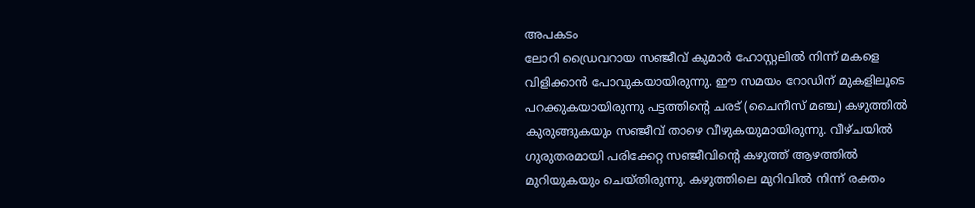അപകടം
ലോറി ഡ്രൈവറായ സഞ്ജീവ് കുമാർ ഹോസ്റ്റലിൽ നിന്ന് മകളെ വിളിക്കാൻ പോവുകയായിരുന്നു. ഈ സമയം റോഡിന് മുകളിലൂടെ പറക്കുകയായിരുന്നു പട്ടത്തിന്റെ ചരട് (ചൈനീസ് മഞ്ച) കഴുത്തിൽ കുരുങ്ങുകയും സഞ്ജീവ് താഴെ വീഴുകയുമായിരുന്നു. വീഴ്ചയിൽ ഗുരുതരമായി പരിക്കേറ്റ സഞ്ജീവിന്റെ കഴുത്ത് ആഴത്തിൽ മുറിയുകയും ചെയ്തിരുന്നു. കഴുത്തിലെ മുറിവിൽ നിന്ന് രക്തം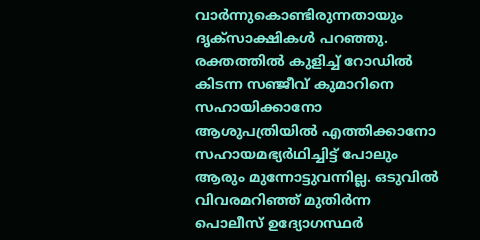വാർന്നുകൊണ്ടിരുന്നതായും ദൃക്സാക്ഷികൾ പറഞ്ഞു.
രക്തത്തിൽ കുളിച്ച് റോഡിൽ കിടന്ന സഞ്ജീവ് കുമാറിനെ സഹായിക്കാനോ ആശുപത്രിയിൽ എത്തിക്കാനോ സഹായമഭ്യർഥിച്ചിട്ട് പോലും ആരും മുന്നോട്ടുവന്നില്ല. ഒടുവിൽ വിവരമറിഞ്ഞ് മുതിർന്ന പൊലീസ് ഉദ്യോഗസ്ഥർ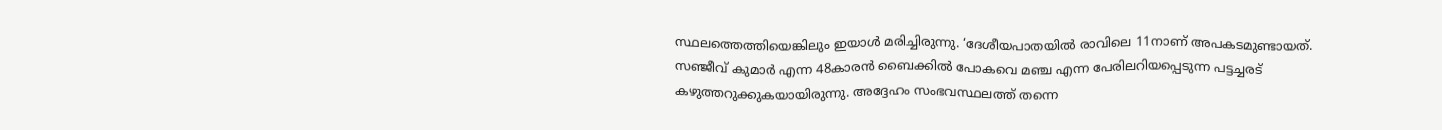സ്ഥലത്തെത്തിയെങ്കിലും ഇയാൾ മരിച്ചിരുന്നു. ‘ദേശീയപാതയിൽ രാവിലെ 11നാണ് അപകടമുണ്ടായത്. സഞ്ജീവ് കുമാർ എന്ന 48കാരൻ ബൈക്കിൽ പോകവെ മഞ്ച എന്ന പേരിലറിയപ്പെടുന്ന പട്ടച്ചരട് കഴുത്തറുക്കുകയായിരുന്നു. അദ്ദേഹം സംഭവസ്ഥലത്ത് തന്നെ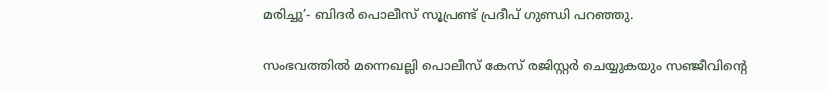മരിച്ചു’- ബിദർ പൊലീസ് സൂപ്രണ്ട് പ്രദീപ് ഗുണ്ഡി പറഞ്ഞു.

സംഭവത്തിൽ മന്നെഖല്ലി പൊലീസ് കേസ് രജിസ്റ്റർ ചെയ്യുകയും സഞ്ജീവിന്റെ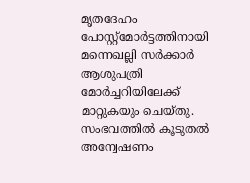മൃതദേഹം പോസ്റ്റ്മോർട്ടത്തിനായി മന്നെഖല്ലി സർക്കാർ ആശുപത്രി മോർച്ചറിയിലേക്ക് മാറ്റുകയും ചെയ്തു. സംഭവത്തിൽ കൂടുതൽ അന്വേഷണം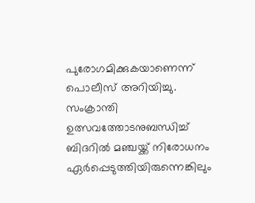പുരോഗമിക്കുകയാണെന്ന് പൊലീസ് അറിയിച്ചു. സംക്രാന്തി ഉത്സവത്തോടനുബന്ധിച്ച് ബിദറിൽ മഞ്ചയ്ക്ക് നിരോധനം ഏർപ്പെടുത്തിയിരുന്നെങ്കിലും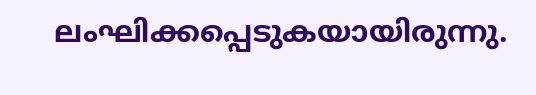ലംഘിക്കപ്പെടുകയായിരുന്നു.